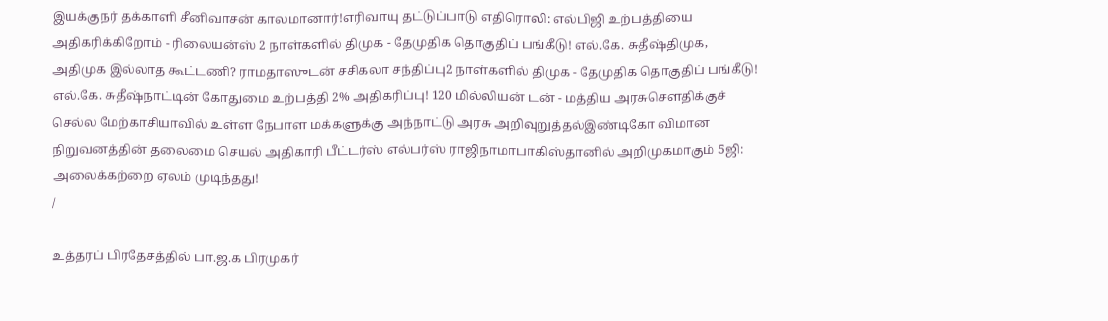இயக்குநர் தக்காளி சீனிவாசன் காலமானார்!எரிவாயு தட்டுப்பாடு எதிரொலி: எல்பிஜி உற்பத்தியை அதிகரிக்கிறோம் - ரிலையன்ஸ் 2 நாள்களில் திமுக - தேமுதிக தொகுதிப் பங்கீடு! எல்.கே. சுதீஷ்திமுக, அதிமுக இல்லாத கூட்டணி? ராமதாஸுடன் சசிகலா சந்திப்பு2 நாள்களில் திமுக - தேமுதிக தொகுதிப் பங்கீடு! எல்.கே. சுதீஷ்நாட்டின் கோதுமை உற்பத்தி 2% அதிகரிப்பு! 120 மில்லியன் டன் - மத்திய அரசுசௌதிக்குச் செல்ல மேற்காசியாவில் உள்ள நேபாள மக்களுக்கு அந்நாட்டு அரசு அறிவுறுத்தல்இண்டிகோ விமான நிறுவனத்தின் தலைமை செயல் அதிகாரி பீட்டர்ஸ் எல்பர்ஸ் ராஜிநாமாபாகிஸ்தானில் அறிமுகமாகும் 5ஜி: அலைக்கற்றை ஏலம் முடிந்தது!
/

உத்தரப் பிரதேசத்தில் பா.ஜ.க பிரமுகர்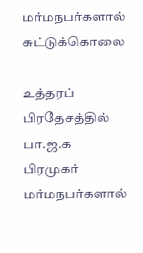மர்மநபர்களால் சுட்டுக்கொலை

உத்தரப் பிரதேசத்தில் பா.ஜ.க பிரமுகர் மர்மநபர்களால்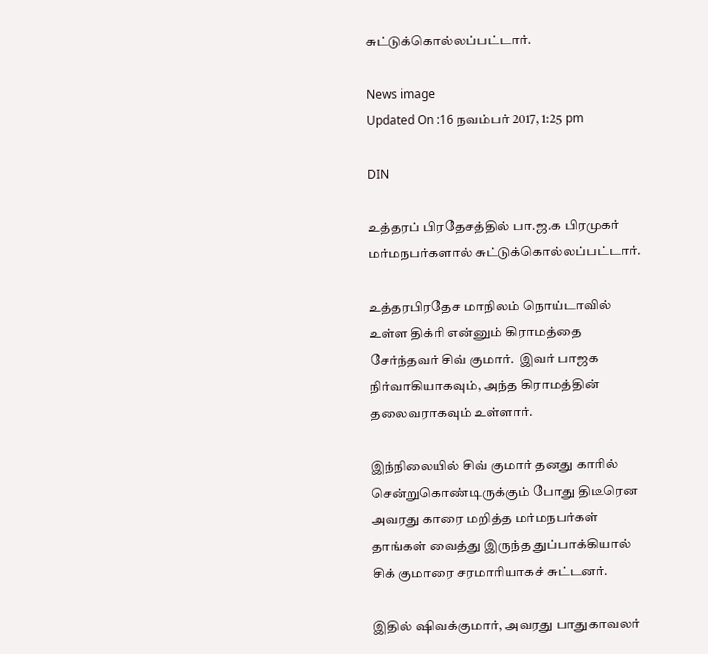சுட்டுக்கொல்லப்பட்டார்.

News image
Updated On :16 நவம்பர் 2017, 1:25 pm

DIN

உத்தரப் பிரதேசத்தில் பா.ஜ.க பிரமுகர் மர்மநபர்களால் சுட்டுக்கொல்லப்பட்டார்.

உத்தரபிரதேச மாநிலம் நொய்டாவில் உள்ள திக்ரி என்னும் கிராமத்தை சேர்ந்தவர் சிவ் குமார்.  இவர் பாஜக நிர்வாகியாகவும், அந்த கிராமத்தின் தலைவராகவும் உள்ளார்.

இந்நிலையில் சிவ் குமார் தனது காரில் சென்றுகொண்டிருக்கும் போது திடீரென அவரது காரை மறித்த மர்மநபர்கள்  தாங்கள் வைத்து இருந்த துப்பாக்கியால் சிக் குமாரை சரமாரியாகச் சுட்டனர்.

இதில் ஷிவக்குமார், அவரது பாதுகாவலர்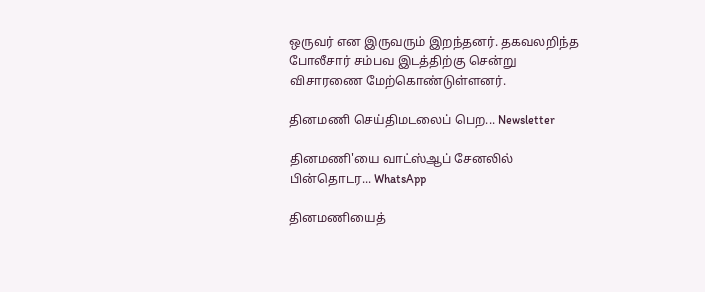ஒருவர் என இருவரும் இறந்தனர். தகவலறிந்த போலீசார் சம்பவ இடத்திற்கு சென்று  விசாரணை மேற்கொண்டுள்ளனர்.

தினமணி செய்திமடலைப் பெற... Newsletter

தினமணி'யை வாட்ஸ்ஆப் சேனலில் பின்தொடர... WhatsApp

தினமணியைத்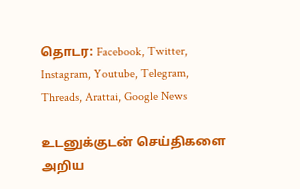தொடர: Facebook, Twitter, Instagram, Youtube, Telegram, Threads, Arattai, Google News

உடனுக்குடன் செய்திகளை அறிய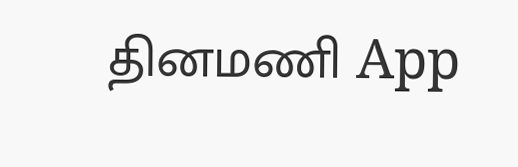தினமணி App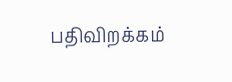பதிவிறக்கம்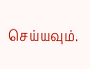செய்யவும்.